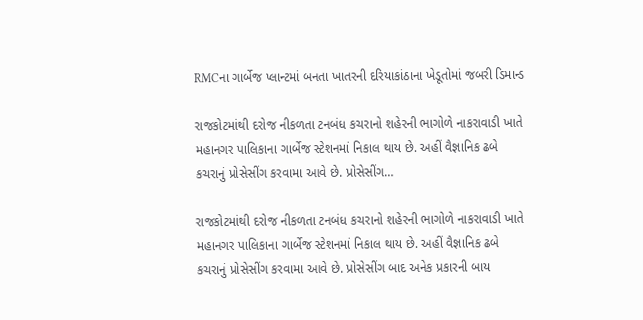RMCના ગાર્બેજ પ્લાન્ટમાં બનતા ખાતરની દરિયાકાંઠાના ખેડૂતોમાં જબરી ડિમાન્ડ

રાજકોટમાંથી દરોજ નીકળતા ટનબંધ કચરાનો શહેરની ભાગોળે નાકરાવાડી ખાતે મહાનગર પાલિકાના ગાર્બેજ સ્ટેશનમાં નિકાલ થાય છે. અહીં વૈજ્ઞાનિક ઢબે કચરાનું પ્રોસેસીંગ કરવામા આવે છે. પ્રોસેસીંગ…

રાજકોટમાંથી દરોજ નીકળતા ટનબંધ કચરાનો શહેરની ભાગોળે નાકરાવાડી ખાતે મહાનગર પાલિકાના ગાર્બેજ સ્ટેશનમાં નિકાલ થાય છે. અહીં વૈજ્ઞાનિક ઢબે કચરાનું પ્રોસેસીંગ કરવામા આવે છે. પ્રોસેસીંગ બાદ અનેક પ્રકારની બાય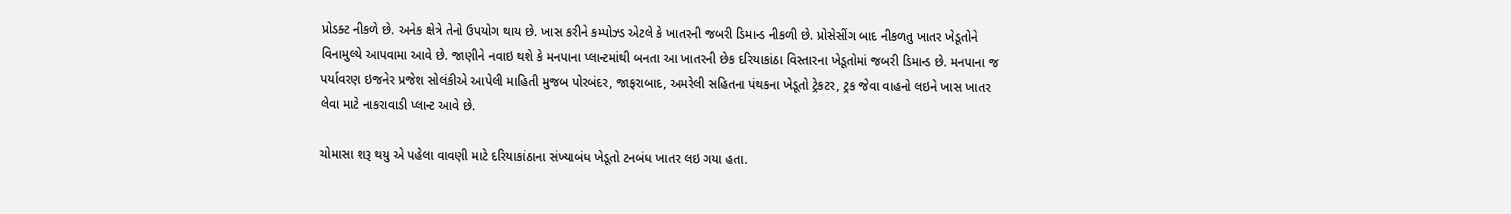પ્રોડક્ટ નીકળે છે. અનેક ક્ષેત્રે તેનો ઉપયોગ થાય છે. ખાસ કરીને કમ્પોઝ્ડ એટલે કે ખાતરની જબરી ડિમાન્ડ નીકળી છે. પ્રોસેસીંગ બાદ નીકળતુ ખાતર ખેડૂતોને વિનામુલ્યે આપવામા આવે છે. જાણીને નવાઇ થશે કે મનપાના પ્લાન્ટમાંથી બનતા આ ખાતરની છેક દરિયાકાંઠા વિસ્તારના ખેડૂતોમાં જબરી ડિમાન્ડ છે. મનપાના જ પર્યાવરણ ઇજનેર પ્રજેશ સોલંકીએ આપેલી માહિતી મુજબ પોરબંદર, જાફરાબાદ, અમરેલી સહિતના પંથકના ખેડૂતો ટ્રેકટર, ટ્રક જેવા વાહનો લઇને ખાસ ખાતર લેવા માટે નાકરાવાડી પ્લાન્ટ આવે છે.

ચોમાસા શરૂ થયુ એ પહેલા વાવણી માટે દરિયાકાંઠાના સંખ્યાબંધ ખેડૂતો ટનબંધ ખાતર લઇ ગયા હતા.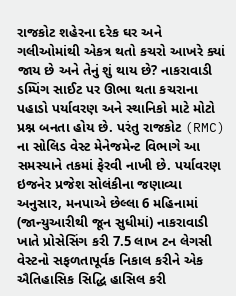રાજકોટ શહેરના દરેક ઘર અને ગલીઓમાંથી એકત્ર થતો કચરો આખરે ક્યાં જાય છે અને તેનું શું થાય છે? નાકરાવાડી ડમ્પિંગ સાઈટ પર ઊભા થતા કચરાના પહાડો પર્યાવરણ અને સ્થાનિકો માટે મોટો પ્રશ્ન બનતા હોય છે. પરંતુ રાજકોટ (RMC) ના સોલિડ વેસ્ટ મેનેજમેન્ટ વિભાગે આ સમસ્યાને તકમાં ફેરવી નાખી છે. પર્યાવરણ ઇજનેર પ્રજેશ સોલંકીના જણાવ્યા અનુસાર, મનપાએ છેલ્લા 6 મહિનામાં (જાન્યુઆરીથી જૂન સુધીમાં) નાકરાવાડી ખાતે પ્રોસેસિંગ કરી 7.5 લાખ ટન લેગસી વેસ્ટનો સફળતાપૂર્વક નિકાલ કરીને એક ઐતિહાસિક સિદ્ધિ હાસિલ કરી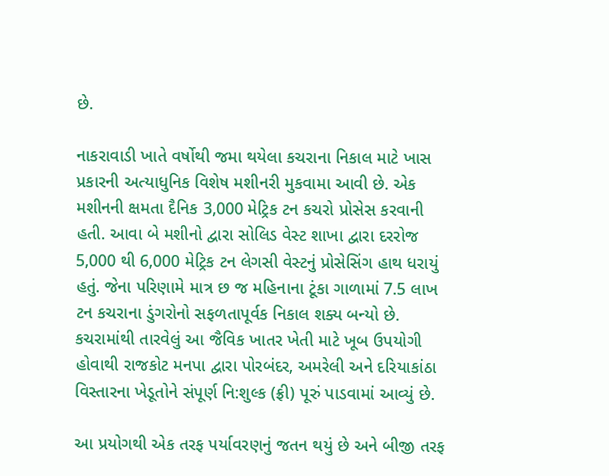છે.

નાકરાવાડી ખાતે વર્ષોથી જમા થયેલા કચરાના નિકાલ માટે ખાસ પ્રકારની અત્યાધુનિક વિશેષ મશીનરી મુકવામા આવી છે. એક મશીનની ક્ષમતા દૈનિક 3,000 મેટ્રિક ટન કચરો પ્રોસેસ કરવાની હતી. આવા બે મશીનો દ્વારા સોલિડ વેસ્ટ શાખા દ્વારા દરરોજ 5,000 થી 6,000 મેટ્રિક ટન લેગસી વેસ્ટનું પ્રોસેસિંગ હાથ ધરાયું હતું. જેના પરિણામે માત્ર છ જ મહિનાના ટૂંકા ગાળામાં 7.5 લાખ ટન કચરાના ડુંગરોનો સફળતાપૂર્વક નિકાલ શક્ય બન્યો છે. કચરામાંથી તારવેલું આ જૈવિક ખાતર ખેતી માટે ખૂબ ઉપયોગી હોવાથી રાજકોટ મનપા દ્વારા પોરબંદર, અમરેલી અને દરિયાકાંઠા વિસ્તારના ખેડૂતોને સંપૂર્ણ નિ:શુલ્ક (ફ્રી) પૂરું પાડવામાં આવ્યું છે.

આ પ્રયોગથી એક તરફ પર્યાવરણનું જતન થયું છે અને બીજી તરફ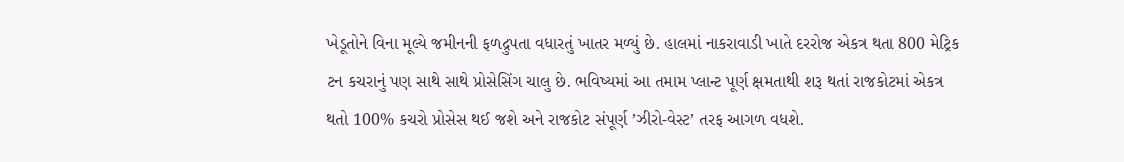ખેડૂતોને વિના મૂલ્યે જમીનની ફળદ્રુપતા વધારતું ખાતર મળ્યું છે. હાલમાં નાકરાવાડી ખાતે દરરોજ એકત્ર થતા 800 મેટ્રિક ટન કચરાનું પણ સાથે સાથે પ્રોસેસિંગ ચાલુ છે. ભવિષ્યમાં આ તમામ પ્લાન્ટ પૂર્ણ ક્ષમતાથી શરૂ થતાં રાજકોટમાં એકત્ર થતો 100% કચરો પ્રોસેસ થઈ જશે અને રાજકોટ સંપૂર્ણ ’ઝીરો-વેસ્ટ’ તરફ આગળ વધશે.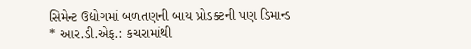સિમેન્ટ ઉદ્યોગમાં બળતણની બાય પ્રોડક્ટની પણ ડિમાન્ડ
* આર.ડી.એફ.: કચરામાંથી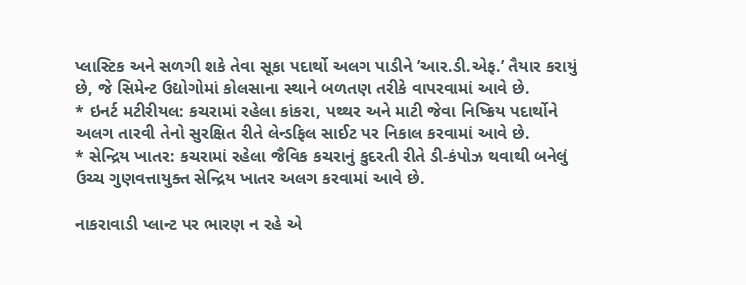પ્લાસ્ટિક અને સળગી શકે તેવા સૂકા પદાર્થો અલગ પાડીને ’આર.ડી.એફ.’ તૈયાર કરાયું છે, જે સિમેન્ટ ઉદ્યોગોમાં કોલસાના સ્થાને બળતણ તરીકે વાપરવામાં આવે છે.
* ઇનર્ટ મટીરીયલ: કચરામાં રહેલા કાંકરા, પથ્થર અને માટી જેવા નિષ્ક્રિય પદાર્થોને અલગ તારવી તેનો સુરક્ષિત રીતે લેન્ડફિલ સાઈટ પર નિકાલ કરવામાં આવે છે.
* સેન્દ્રિય ખાતર: કચરામાં રહેલા જૈવિક કચરાનું કુદરતી રીતે ડી-કંપોઝ થવાથી બનેલું ઉચ્ચ ગુણવત્તાયુક્ત સેન્દ્રિય ખાતર અલગ કરવામાં આવે છે.

નાકરાવાડી પ્લાન્ટ પર ભારણ ન રહે એ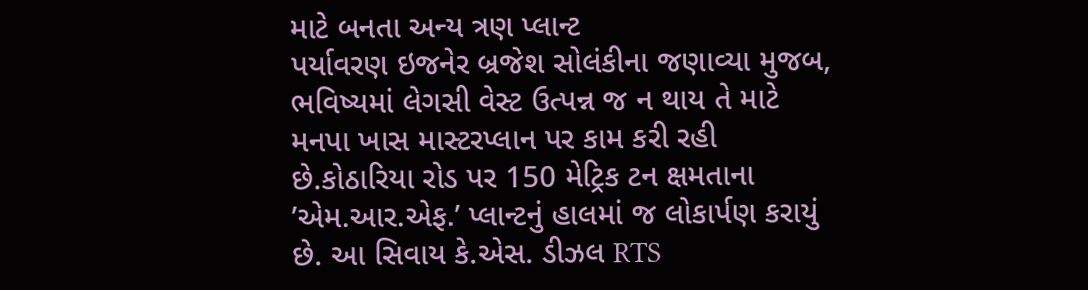માટે બનતા અન્ય ત્રણ પ્લાન્ટ
પર્યાવરણ ઇજનેર બ્રજેશ સોલંકીના જણાવ્યા મુજબ, ભવિષ્યમાં લેગસી વેસ્ટ ઉત્પન્ન જ ન થાય તે માટે મનપા ખાસ માસ્ટરપ્લાન પર કામ કરી રહી છે.કોઠારિયા રોડ પર 150 મેટ્રિક ટન ક્ષમતાના ’એમ.આર.એફ.’ પ્લાન્ટનું હાલમાં જ લોકાર્પણ કરાયું છે. આ સિવાય કે.એસ. ડીઝલ RTS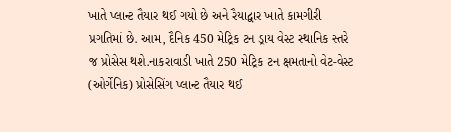ખાતે પ્લાન્ટ તૈયાર થઈ ગયો છે અને રૈયાદ્વાર ખાતે કામગીરી પ્રગતિમાં છે. આમ, દૈનિક 450 મેટ્રિક ટન ડ્રાય વેસ્ટ સ્થાનિક સ્તરે જ પ્રોસેસ થશે.નાકરાવાડી ખાતે 250 મેટ્રિક ટન ક્ષમતાનો વેટ-વેસ્ટ (ઓર્ગેનિક) પ્રોસેસિંગ પ્લાન્ટ તૈયાર થઈ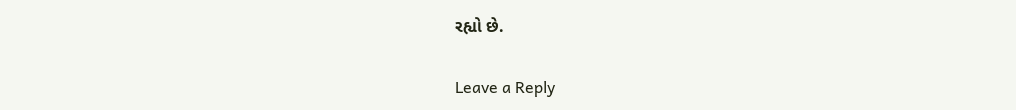રહ્યો છે.

Leave a Reply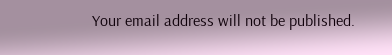Your email address will not be published.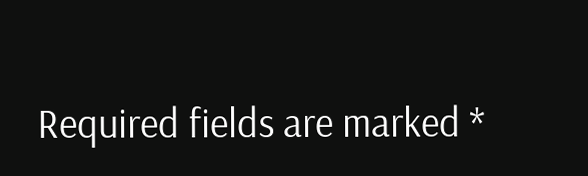Required fields are marked *